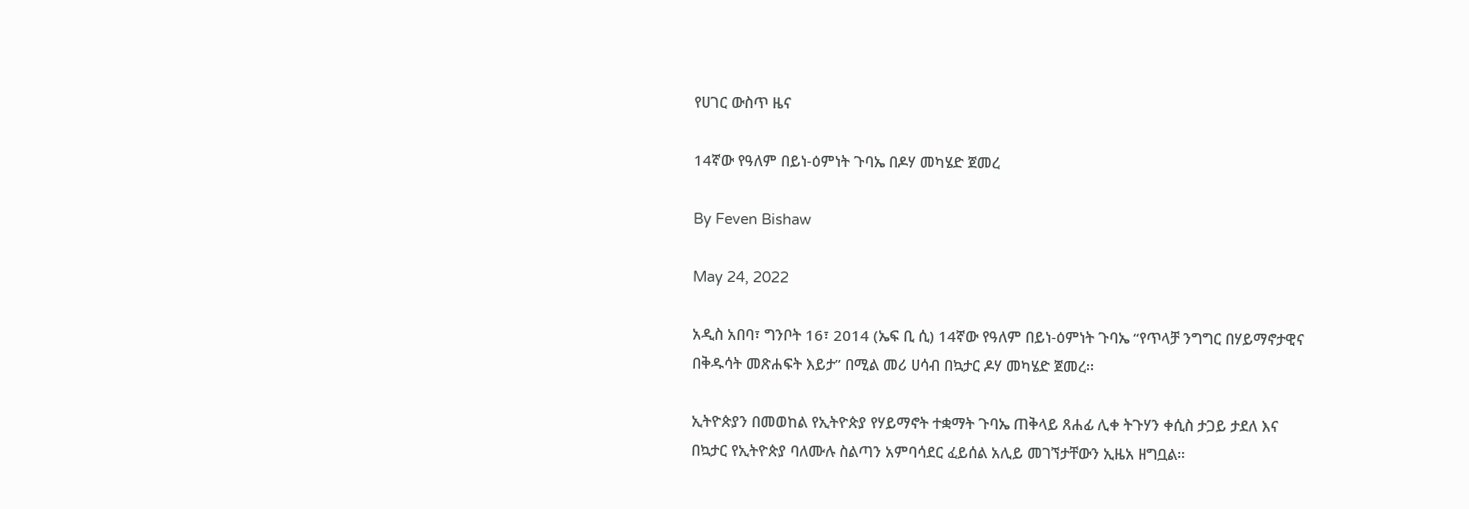የሀገር ውስጥ ዜና

14ኛው የዓለም በይነ-ዕምነት ጉባኤ በዶሃ መካሄድ ጀመረ

By Feven Bishaw

May 24, 2022

አዲስ አበባ፣ ግንቦት 16፣ 2014 (ኤፍ ቢ ሲ) 14ኛው የዓለም በይነ-ዕምነት ጉባኤ “የጥላቻ ንግግር በሃይማኖታዊና በቅዱሳት መጽሐፍት እይታ” በሚል መሪ ሀሳብ በኳታር ዶሃ መካሄድ ጀመረ፡፡

ኢትዮጵያን በመወከል የኢትዮጵያ የሃይማኖት ተቋማት ጉባኤ ጠቅላይ ጸሐፊ ሊቀ ትጉሃን ቀሲስ ታጋይ ታደለ እና በኳታር የኢትዮጵያ ባለሙሉ ስልጣን አምባሳደር ፈይሰል አሊይ መገኘታቸውን ኢዜአ ዘግቧል።